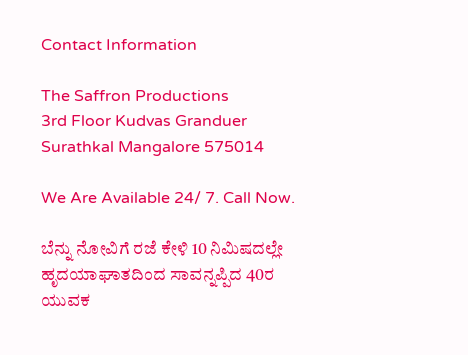Contact Information

The Saffron Productions
3rd Floor Kudvas Granduer
Surathkal Mangalore 575014

We Are Available 24/ 7. Call Now.

ಬೆನ್ನು ನೋವಿಗೆ ರಜೆ ಕೇಳಿ 10 ನಿಮಿಷದಲ್ಲೇ ಹೃದಯಾಘಾತದಿಂದ ಸಾವನ್ನಪ್ಪಿದ 40ರ ಯುವಕ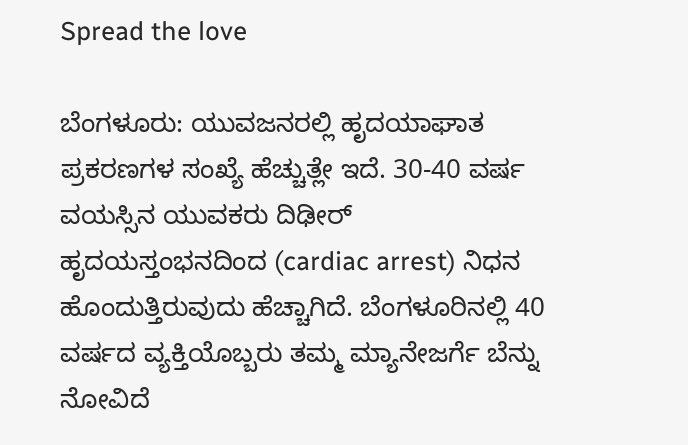Spread the love

ಬೆಂಗಳೂರು: ಯುವಜನರಲ್ಲಿ ಹೃದಯಾಘಾತ ಪ್ರಕರಣಗಳ ಸಂಖ್ಯೆ ಹೆಚ್ಚುತ್ಲೇ ಇದೆ. 30-40 ವರ್ಷ ವಯಸ್ಸಿನ ಯುವಕರು ದಿಢೀರ್ ಹೃದಯಸ್ತಂಭನದಿಂದ (cardiac arrest) ನಿಧನ ಹೊಂದುತ್ತಿರುವುದು ಹೆಚ್ಚಾಗಿದೆ. ಬೆಂಗಳೂರಿನಲ್ಲಿ 40 ವರ್ಷದ ವ್ಯಕ್ತಿಯೊಬ್ಬರು ತಮ್ಮ ಮ್ಯಾನೇಜರ್ಗೆ ಬೆನ್ನು ನೋವಿದೆ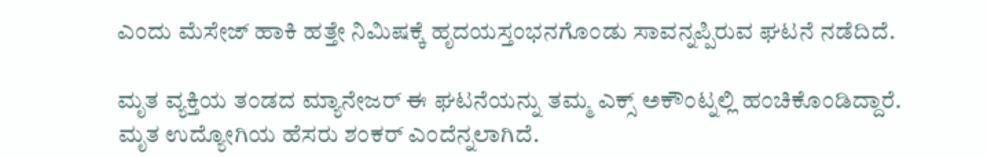ಎಂದು ಮೆಸೇಜ್ ಹಾಕಿ ಹತ್ತೇ ನಿಮಿಷಕ್ಕೆ ಹೃದಯಸ್ತಂಭನಗೊಂಡು ಸಾವನ್ನಪ್ಪಿರುವ ಘಟನೆ ನಡೆದಿದೆ.

ಮೃತ ವ್ಯಕ್ತಿಯ ತಂಡದ ಮ್ಯಾನೇಜರ್ ಈ ಘಟನೆಯನ್ನು ತಮ್ಮ ಎಕ್ಸ್ ಅಕೌಂಟ್ನಲ್ಲಿ ಹಂಚಿಕೊಂಡಿದ್ದಾರೆ. ಮೃತ ಉದ್ಯೋಗಿಯ ಹೆಸರು ಶಂಕರ್ ಎಂದೆನ್ನಲಾಗಿದೆ.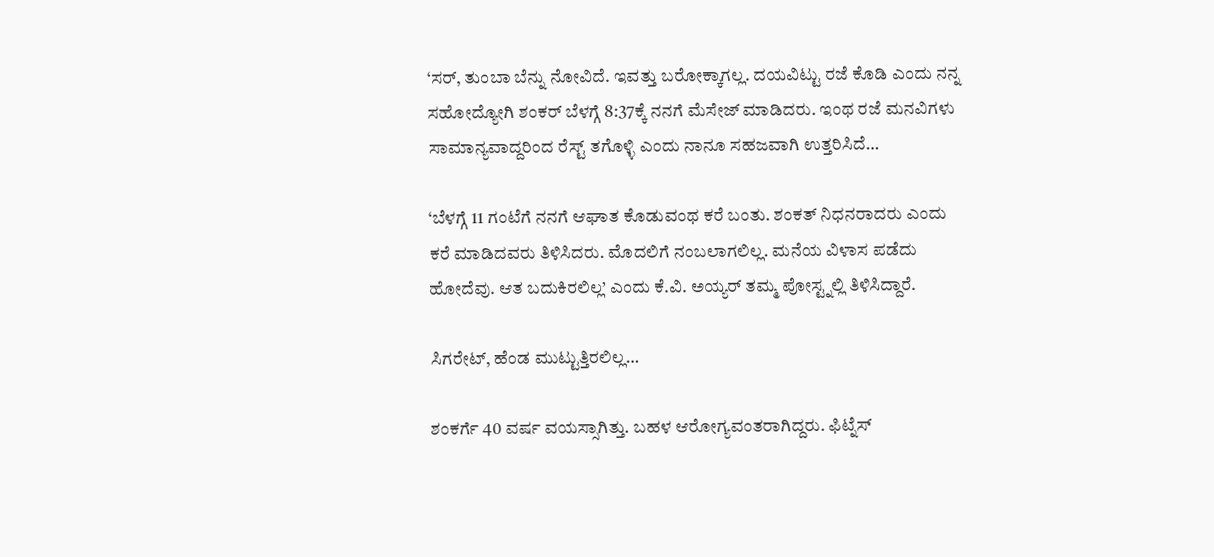‘ಸರ್, ತುಂಬಾ ಬೆನ್ನು ನೋವಿದೆ. ಇವತ್ತು ಬರೋಕ್ಕಾಗಲ್ಲ. ದಯವಿಟ್ಟು ರಜೆ ಕೊಡಿ ಎಂದು ನನ್ನ ಸಹೋದ್ಯೋಗಿ ಶಂಕರ್ ಬೆಳಗ್ಗೆ 8:37ಕ್ಕೆ ನನಗೆ ಮೆಸೇಜ್ ಮಾಡಿದರು. ಇಂಥ ರಜೆ ಮನವಿಗಳು ಸಾಮಾನ್ಯವಾದ್ದರಿಂದ ರೆಸ್ಟ್ ತಗೊಳ್ಳಿ ಎಂದು ನಾನೂ ಸಹಜವಾಗಿ ಉತ್ತರಿಸಿದೆ…

‘ಬೆಳಗ್ಗೆ 11 ಗಂಟೆಗೆ ನನಗೆ ಆಘಾತ ಕೊಡುವಂಥ ಕರೆ ಬಂತು. ಶಂಕತ್ ನಿಧನರಾದರು ಎಂದು ಕರೆ ಮಾಡಿದವರು ತಿಳಿಸಿದರು. ಮೊದಲಿಗೆ ನಂಬಲಾಗಲಿಲ್ಲ. ಮನೆಯ ವಿಳಾಸ ಪಡೆದು ಹೋದೆವು. ಆತ ಬದುಕಿರಲಿಲ್ಲ’ ಎಂದು ಕೆ.ವಿ. ಅಯ್ಯರ್ ತಮ್ಮ ಪೋಸ್ಟ್ನಲ್ಲಿ ತಿಳಿಸಿದ್ದಾರೆ.

ಸಿಗರೇಟ್, ಹೆಂಡ ಮುಟ್ಟುತ್ತಿರಲಿಲ್ಲ…

ಶಂಕರ್ಗೆ 40 ವರ್ಷ ವಯಸ್ಸಾಗಿತ್ತು. ಬಹಳ ಆರೋಗ್ಯವಂತರಾಗಿದ್ದರು. ಫಿಟ್ನೆಸ್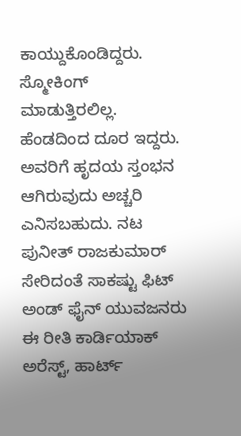ಕಾಯ್ದುಕೊಂಡಿದ್ದರು. ಸ್ಮೋಕಿಂಗ್ ಮಾಡುತ್ತಿರಲಿಲ್ಲ. ಹೆಂಡದಿಂದ ದೂರ ಇದ್ದರು. ಅವರಿಗೆ ಹೃದಯ ಸ್ತಂಭನ ಆಗಿರುವುದು ಅಚ್ಚರಿ ಎನಿಸಬಹುದು. ನಟ ಪುನೀತ್ ರಾಜಕುಮಾರ್ ಸೇರಿದಂತೆ ಸಾಕಷ್ಟು ಫಿಟ್ ಅಂಡ್ ಫೈನ್ ಯುವಜನರು ಈ ರೀತಿ ಕಾರ್ಡಿಯಾಕ್ ಅರೆಸ್ಟ್, ಹಾರ್ಟ್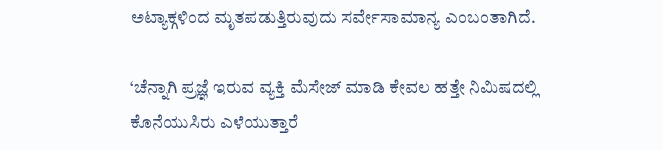ಅಟ್ಯಾಕ್ಗಳಿಂದ ಮೃತಪಡುತ್ತಿರುವುದು ಸರ್ವೇಸಾಮಾನ್ಯ ಎಂಬಂತಾಗಿದೆ.

‘ಚೆನ್ನಾಗಿ ಪ್ರಜ್ಞೆ ಇರುವ ವ್ಯಕ್ತಿ ಮೆಸೇಜ್ ಮಾಡಿ ಕೇವಲ ಹತ್ತೇ ನಿಮಿಷದಲ್ಲಿ ಕೊನೆಯುಸಿರು ಎಳೆಯುತ್ತಾರೆ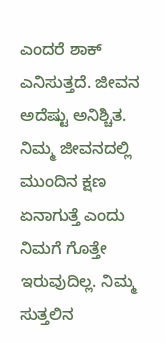ಎಂದರೆ ಶಾಕ್ ಎನಿಸುತ್ತದೆ. ಜೀವನ ಅದೆಷ್ಟು ಅನಿಶ್ಚಿತ. ನಿಮ್ಮ ಜೀವನದಲ್ಲಿ ಮುಂದಿನ ಕ್ಷಣ ಏನಾಗುತ್ತೆ ಎಂದು ನಿಮಗೆ ಗೊತ್ತೇ ಇರುವುದಿಲ್ಲ. ನಿಮ್ಮ ಸುತ್ತಲಿನ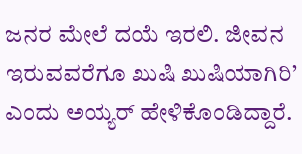ಜನರ ಮೇಲೆ ದಯೆ ಇರಲಿ. ಜೀವನ ಇರುವವರೆಗೂ ಖುಷಿ ಖುಷಿಯಾಗಿರಿ’ ಎಂದು ಅಯ್ಯರ್ ಹೇಳಿಕೊಂಡಿದ್ದಾರೆ.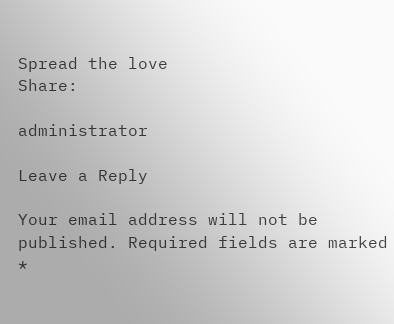Spread the love
Share:

administrator

Leave a Reply

Your email address will not be published. Required fields are marked *